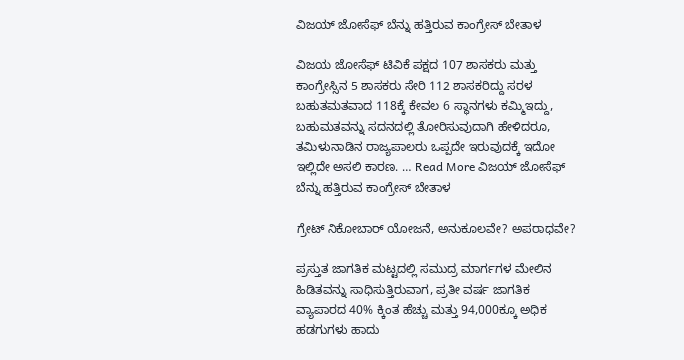ವಿಜಯ್ ಜೋಸೆಫ್ ಬೆನ್ನು ಹತ್ತಿರುವ ಕಾಂಗ್ರೇಸ್ ಬೇತಾಳ

ವಿಜಯ ಜೋಸೆಫ್ ಟಿವಿಕೆ ಪಕ್ಷದ 107 ಶಾಸಕರು ಮತ್ತು ಕಾಂಗ್ರೇಸ್ಸಿನ 5 ಶಾಸಕರು ಸೇರಿ 112 ಶಾಸಕರಿದ್ದು ಸರಳ ಬಹುತಮತವಾದ 118ಕ್ಕೆ ಕೇವಲ 6 ಸ್ಥಾನಗಳು ಕಮ್ಮಿಇದ್ದು, ಬಹುಮತವನ್ನು ಸದನದಲ್ಲಿ ತೋರಿಸುವುದಾಗಿ ಹೇಳಿದರೂ, ತಮಿಳುನಾಡಿನ ರಾಜ್ಯಪಾಲರು ಒಪ್ಪದೇ ಇರುವುದಕ್ಕೆ ಇದೋ ಇಲ್ಲಿದೇ ಅಸಲಿ ಕಾರಣ. … Read More ವಿಜಯ್ ಜೋಸೆಫ್ ಬೆನ್ನು ಹತ್ತಿರುವ ಕಾಂಗ್ರೇಸ್ ಬೇತಾಳ

ಗ್ರೇಟ್ ನಿಕೋಬಾರ್ ಯೋಜನೆ, ಅನುಕೂಲವೇ? ಅಪರಾಧವೇ?

ಪ್ರಸ್ತುತ ಜಾಗತಿಕ ಮಟ್ಟದಲ್ಲಿ ಸಮುದ್ರ ಮಾರ್ಗಗಳ ಮೇಲಿನ ಹಿಡಿತವನ್ನು ಸಾಧಿಸುತ್ತಿರುವಾಗ, ಪ್ರತೀ ವರ್ಷ ಜಾಗತಿಕ ವ್ಯಾಪಾರದ 40% ಕ್ಕಿಂತ ಹೆಚ್ಚು ಮತ್ತು 94,000ಕ್ಕೂ ಅಧಿಕ ಹಡಗುಗಳು ಹಾದು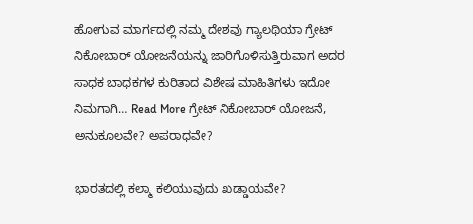ಹೋಗುವ ಮಾರ್ಗದಲ್ಲಿ ನಮ್ಮ ದೇಶವು ಗ್ಯಾಲಥಿಯಾ ಗ್ರೇಟ್ ನಿಕೋಬಾರ್ ಯೋಜನೆಯನ್ನು ಜಾರಿಗೊಳಿಸುತ್ತಿರುವಾಗ ಅದರ ಸಾಧಕ ಬಾಧಕಗಳ ಕುರಿತಾದ ವಿಶೇಷ ಮಾಹಿತಿಗಳು ಇದೋ ನಿಮಗಾಗಿ… Read More ಗ್ರೇಟ್ ನಿಕೋಬಾರ್ ಯೋಜನೆ, ಅನುಕೂಲವೇ? ಅಪರಾಧವೇ?

ಭಾರತದಲ್ಲಿ ಕಲ್ಮಾ ಕಲಿಯುವುದು ಖಡ್ಡಾಯವೇ?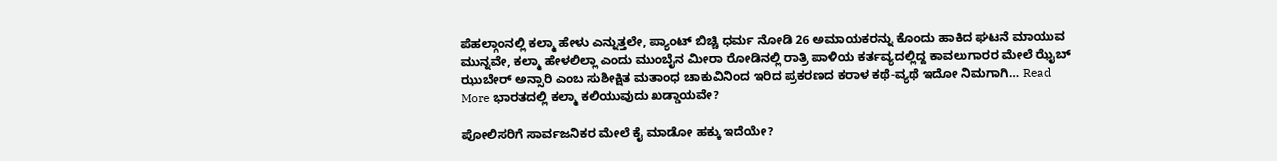ಪೆಹಲ್ಗಾಂನಲ್ಲಿ ಕಲ್ಮಾ ಹೇಳು ಎನ್ನುತ್ತಲೇ, ಪ್ಯಾಂಟ್ ಬಿಚ್ಚಿ ಧರ್ಮ ನೋಡಿ 26 ಅಮಾಯಕರನ್ನು ಕೊಂದು ಹಾಕಿದ ಘಟನೆ ಮಾಯುವ ಮುನ್ನವೇ, ಕಲ್ಮಾ ಹೇಳಲಿಲ್ಲಾ ಎಂದು ಮುಂಬೈನ ಮೀರಾ ರೋಡಿನಲ್ಲಿ ರಾತ್ರಿ ಪಾಳಿಯ ಕರ್ತವ್ಯದಲ್ಲಿದ್ದ ಕಾವಲುಗಾರರ ಮೇಲೆ ಝೈಬ್ ಝುಬೇರ್ ಅನ್ಸಾರಿ ಎಂಬ ಸುಶೀಕ್ಷಿತ ಮತಾಂಧ ಚಾಕುವಿನಿಂದ ಇರಿದ ಪ್ರಕರಣದ ಕರಾಳ ಕಥೆ-ವ್ಯಥೆ ಇದೋ ನಿಮಗಾಗಿ… Read More ಭಾರತದಲ್ಲಿ ಕಲ್ಮಾ ಕಲಿಯುವುದು ಖಡ್ಡಾಯವೇ?

ಪೋಲಿಸರಿಗೆ ಸಾರ್ವಜನಿಕರ ಮೇಲೆ ಕೈ ಮಾಡೋ ಹಕ್ಕು ಇದೆಯೇ?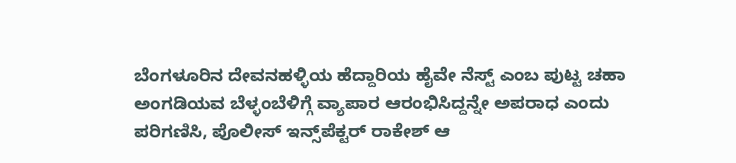ಬೆಂಗಳೂರಿನ ದೇವನಹಳ್ಳಿಯ ಹೆದ್ದಾರಿಯ ಹೈವೇ ನೆಸ್ಟ್ ಎಂಬ ಪುಟ್ಟ ಚಹಾ ಅಂಗಡಿಯವ ಬೆಳ್ಳಂಬೆಳಿಗ್ಗೆ ವ್ಯಾಪಾರ ಆರಂಭಿಸಿದ್ದನ್ನೇ ಅಪರಾಧ ಎಂದು ಪರಿಗಣಿಸಿ, ಪೊಲೀಸ್ ಇನ್ಸ್‌ಪೆಕ್ಟರ್ ರಾಕೇಶ್ ಆ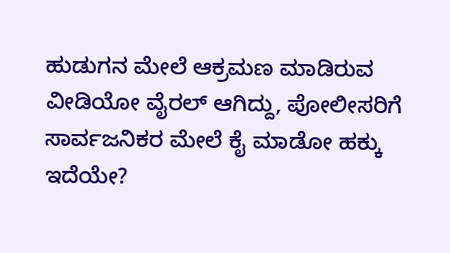ಹುಡುಗನ ಮೇಲೆ ಆಕ್ರಮಣ ಮಾಡಿರುವ ವೀಡಿಯೋ ವೈರಲ್ ಆಗಿದ್ದು, ಪೋಲೀಸರಿಗೆ ಸಾರ್ವಜನಿಕರ ಮೇಲೆ ಕೈ ಮಾಡೋ ಹಕ್ಕು ಇದೆಯೇ?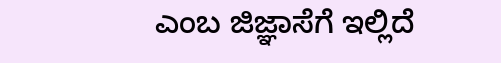ಎಂಬ ಜಿಜ್ಞಾಸೆಗೆ ಇಲ್ಲಿದೆ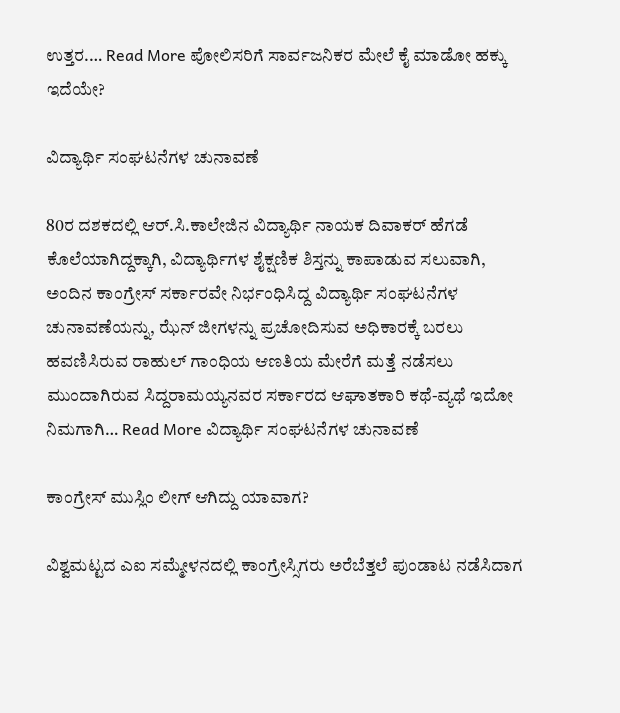ಉತ್ತರ.… Read More ಪೋಲಿಸರಿಗೆ ಸಾರ್ವಜನಿಕರ ಮೇಲೆ ಕೈ ಮಾಡೋ ಹಕ್ಕು ಇದೆಯೇ?

ವಿದ್ಯಾರ್ಥಿ ಸಂಘಟನೆಗಳ ಚುನಾವಣೆ

80ರ ದಶಕದಲ್ಲಿ ಆರ್.ಸಿ.ಕಾಲೇಜಿನ ವಿದ್ಯಾರ್ಥಿ ನಾಯಕ ದಿವಾಕರ್ ಹೆಗಡೆ ಕೊಲೆಯಾಗಿದ್ದಕ್ಕಾಗಿ, ವಿದ್ಯಾರ್ಥಿಗಳ ಶೈಕ್ಷಣಿಕ ಶಿಸ್ತನ್ನು ಕಾಪಾಡುವ ಸಲುವಾಗಿ, ಅಂದಿನ ಕಾಂಗ್ರೇಸ್ ಸರ್ಕಾರವೇ ನಿರ್ಭಂಧಿಸಿದ್ದ ವಿದ್ಯಾರ್ಥಿ ಸಂಘಟನೆಗಳ ಚುನಾವಣೆಯನ್ನು, ಝೆನ್ ಜೀಗಳನ್ನು ಪ್ರಚೋದಿಸುವ ಅಧಿಕಾರಕ್ಕೆ ಬರಲು ಹವಣಿಸಿರುವ ರಾಹುಲ್ ಗಾಂಧಿಯ ಆಣತಿಯ ಮೇರೆಗೆ ಮತ್ತೆ ನಡೆಸಲು ಮುಂದಾಗಿರುವ ಸಿದ್ದರಾಮಯ್ಯನವರ ಸರ್ಕಾರದ ಆಘಾತಕಾರಿ ಕಥೆ-ವ್ಯಥೆ ಇದೋ ನಿಮಗಾಗಿ… Read More ವಿದ್ಯಾರ್ಥಿ ಸಂಘಟನೆಗಳ ಚುನಾವಣೆ

ಕಾಂಗ್ರೇಸ್ ಮುಸ್ಲಿಂ ಲೀಗ್ ಆಗಿದ್ದು ಯಾವಾಗ?

ವಿಶ್ವಮಟ್ಟದ ಎಐ ಸಮ್ಮೇಳನದಲ್ಲಿ ಕಾಂಗ್ರೇಸ್ಸಿಗರು ಅರೆಬೆತ್ತಲೆ ಪುಂಡಾಟ ನಡೆಸಿದಾಗ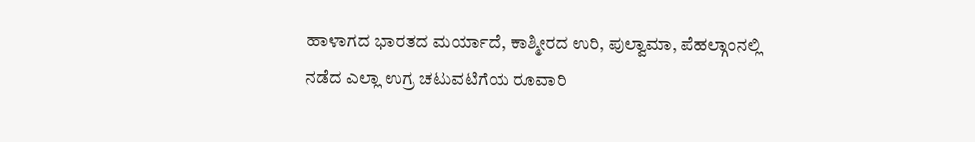ಹಾಳಾಗದ ಭಾರತದ ಮರ್ಯಾದೆ, ಕಾಶ್ಮೀರದ ಉರಿ, ಪುಲ್ವಾಮಾ, ಪೆಹಲ್ಗಾಂನಲ್ಲಿ ನಡೆದ ಎಲ್ಲಾ ಉಗ್ರ ಚಟುವಟಿಗೆಯ ರೂವಾರಿ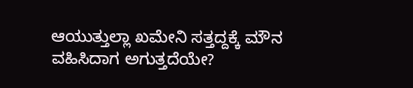ಆಯುತ್ತುಲ್ಲಾ ಖಮೇನಿ ಸತ್ತದ್ದಕ್ಕೆ ಮೌನ ವಹಿಸಿದಾಗ ಅಗುತ್ತದೆಯೇ?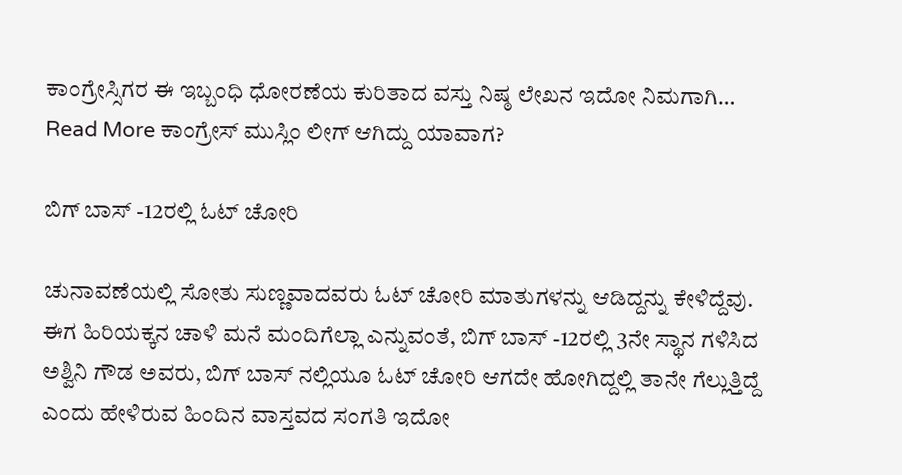ಕಾಂಗ್ರೇಸ್ಸಿಗರ ಈ ಇಬ್ಬಂಧಿ ಧೋರಣೆಯ ಕುರಿತಾದ ವಸ್ತು ನಿಷ್ಠ ಲೇಖನ ಇದೋ ನಿಮಗಾಗಿ… Read More ಕಾಂಗ್ರೇಸ್ ಮುಸ್ಲಿಂ ಲೀಗ್ ಆಗಿದ್ದು ಯಾವಾಗ?

ಬಿಗ್ ಬಾಸ್ -12ರಲ್ಲಿ ಓಟ್ ಚೋರಿ

ಚುನಾವಣೆಯಲ್ಲಿ ಸೋತು ಸುಣ್ಣವಾದವರು ಓಟ್ ಚೋರಿ ಮಾತುಗಳನ್ನು ಆಡಿದ್ದನ್ನು ಕೇಳಿದ್ದೆವು. ಈಗ ಹಿರಿಯಕ್ಕನ ಚಾಳಿ ಮನೆ ಮಂದಿಗೆಲ್ಲಾ ಎನ್ನುವಂತೆ, ಬಿಗ್ ಬಾಸ್ -12ರಲ್ಲಿ 3ನೇ ಸ್ಥಾನ ಗಳಿಸಿದ ಅಶ್ವಿನಿ ಗೌಡ ಅವರು, ಬಿಗ್ ಬಾಸ್ ನಲ್ಲಿಯೂ ಓಟ್ ಚೋರಿ ಆಗದೇ ಹೋಗಿದ್ದಲ್ಲಿ ತಾನೇ ಗೆಲ್ಲುತ್ತಿದ್ದೆ ಎಂದು ಹೇಳಿರುವ ಹಿಂದಿನ ವಾಸ್ತವದ ಸಂಗತಿ ಇದೋ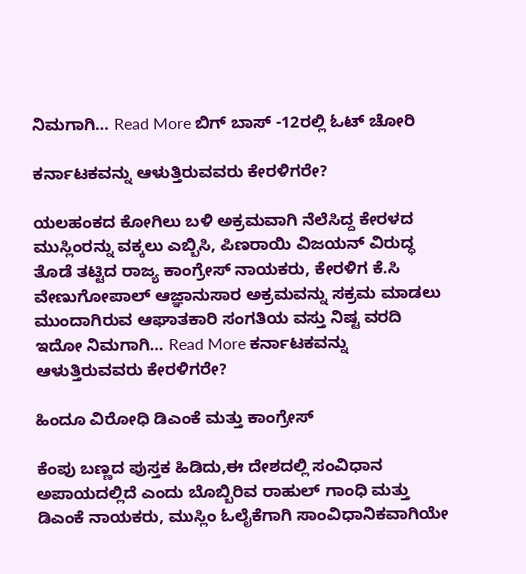ನಿಮಗಾಗಿ… Read More ಬಿಗ್ ಬಾಸ್ -12ರಲ್ಲಿ ಓಟ್ ಚೋರಿ

ಕರ್ನಾಟಕವನ್ನು ಆಳುತ್ತಿರುವವರು ಕೇರಳಿಗರೇ?

ಯಲಹಂಕದ ಕೋಗಿಲು ಬಳಿ ಅಕ್ರಮವಾಗಿ ನೆಲೆಸಿದ್ದ ಕೇರಳದ ಮುಸ್ಲಿಂರನ್ನು ವಕ್ಕಲು ಎಬ್ಬಿಸಿ, ಪಿಣರಾಯಿ ವಿಜಯನ್ ವಿರುದ್ಧ ತೊಡೆ ತಟ್ಟಿದ ರಾಜ್ಯ ಕಾಂಗ್ರೇಸ್ ನಾಯಕರು, ಕೇರಳಿಗ ಕೆ.ಸಿ ವೇಣುಗೋಪಾಲ್ ಆಜ್ಞಾನುಸಾರ ಅಕ್ರಮವನ್ನು ಸಕ್ರಮ ಮಾಡಲು ಮುಂದಾಗಿರುವ ಆಘಾತಕಾರಿ ಸಂಗತಿಯ ವಸ್ತು ನಿಷ್ಟ ವರದಿ ಇದೋ ನಿಮಗಾಗಿ… Read More ಕರ್ನಾಟಕವನ್ನು ಆಳುತ್ತಿರುವವರು ಕೇರಳಿಗರೇ?

ಹಿಂದೂ ವಿರೋಧಿ ಡಿಎಂಕೆ ಮತ್ತು ಕಾಂಗ್ರೇಸ್

ಕೆಂಪು ಬಣ್ಣದ ಪುಸ್ತಕ ಹಿಡಿದು,ಈ ದೇಶದಲ್ಲಿ ಸಂವಿಧಾನ ಅಪಾಯದಲ್ಲಿದೆ ಎಂದು ಬೊಬ್ಬಿರಿವ ರಾಹುಲ್ ಗಾಂಧಿ ಮತ್ತು ಡಿಎಂಕೆ ನಾಯಕರು, ಮುಸ್ಲಿಂ ಓಲೈಕೆಗಾಗಿ ಸಾಂವಿಧಾನಿಕವಾಗಿಯೇ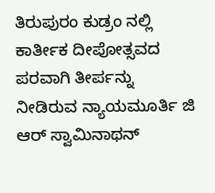ತಿರುಪುರಂ ಕುಡ್ರಂ ನಲ್ಲಿ ಕಾರ್ತೀಕ ದೀಪೋತ್ಸವದ ಪರವಾಗಿ ತೀರ್ಪನ್ನು ನೀಡಿರುವ ನ್ಯಾಯಮೂರ್ತಿ ಜಿ ಆರ್‌ ಸ್ವಾಮಿನಾಥನ್‌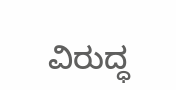ವಿರುದ್ಧ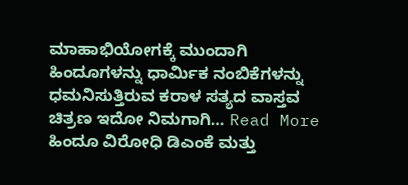ಮಾಹಾಭಿಯೋಗಕ್ಕೆ ಮುಂದಾಗಿ ಹಿಂದೂಗಳನ್ನು ಧಾರ್ಮಿಕ ನಂಬಿಕೆಗಳನ್ನು ಧಮನಿಸುತ್ತಿರುವ ಕರಾಳ ಸತ್ಯದ ವಾಸ್ತವ ಚಿತ್ರಣ ಇದೋ ನಿಮಗಾಗಿ… Read More ಹಿಂದೂ ವಿರೋಧಿ ಡಿಎಂಕೆ ಮತ್ತು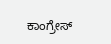ಕಾಂಗ್ರೇಸ್